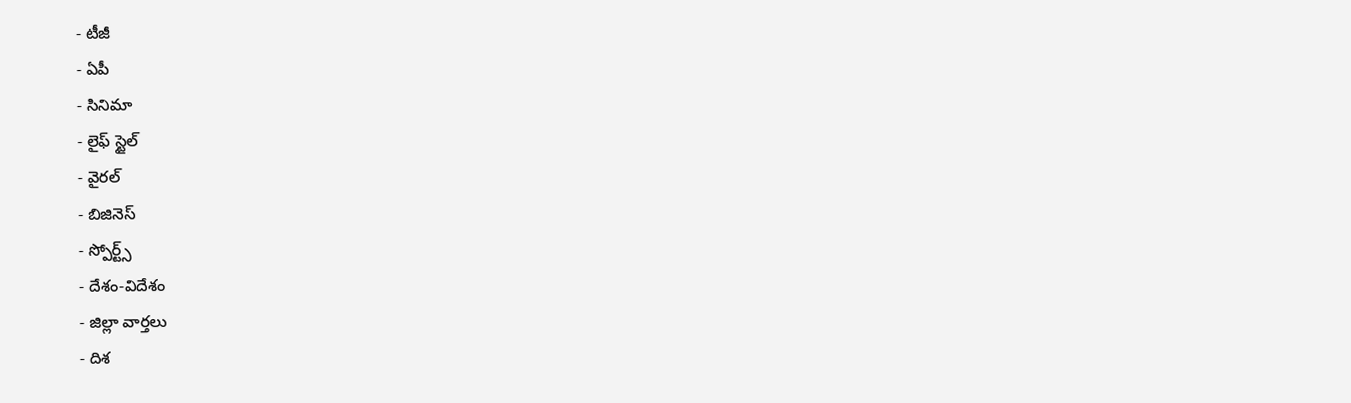- టీజీ
- ఏపీ
- సినిమా
- లైఫ్ స్టైల్
- వైరల్
- బిజినెస్
- స్పోర్ట్స్
- దేశం-విదేశం
- జిల్లా వార్తలు
- దిశ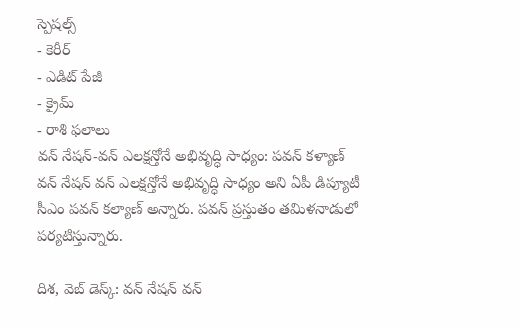స్పెషల్స్
- కెరీర్
- ఎడిట్ పేజీ
- క్రైమ్
- రాశి ఫలాలు
వన్ నేషన్-వన్ ఎలక్షన్తోనే అభివృద్ధి సాధ్యం: పవన్ కళ్యాణ్
వన్ నేషన్ వన్ ఎలక్షన్తోనే అభివృద్ధి సాధ్యం అని ఏపీ డిప్యూటీ సీఎం పవన్ కల్యాణ్ అన్నారు. పవన్ ప్రస్తుతం తమిళనాడులో పర్యటిస్తున్నారు.

దిశ, వెబ్ డెస్క్: వన్ నేషన్ వన్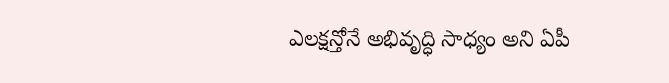ఎలక్షన్తోనే అభివృద్ధి సాధ్యం అని ఏపీ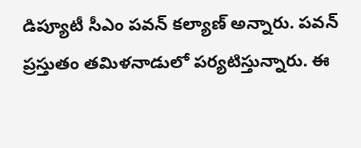డిప్యూటీ సీఎం పవన్ కల్యాణ్ అన్నారు. పవన్ ప్రస్తుతం తమిళనాడులో పర్యటిస్తున్నారు. ఈ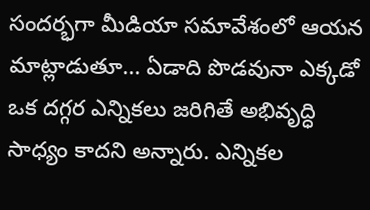సందర్భగా మీడియా సమావేశంలో ఆయన మాట్లాడుతూ... ఏడాది పొడవునా ఎక్కడో ఒక దగ్గర ఎన్నికలు జరిగితే అభివృద్ధి సాధ్యం కాదని అన్నారు. ఎన్నికల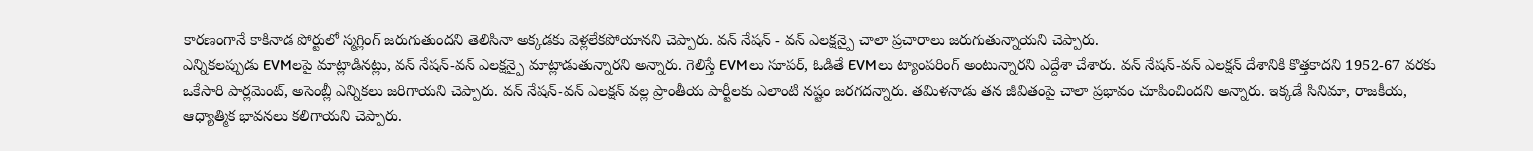కారణంగానే కాకినాడ పోర్టులో స్మగ్లింగ్ జరుగుతుందని తెలిసినా అక్కడకు వెళ్లలేకపోయానని చెప్పారు. వన్ నేషన్ - వన్ ఎలక్షన్పై చాలా ప్రచారాలు జరుగుతున్నాయని చెప్పారు.
ఎన్నికలప్పుడు EVMలపై మాట్లాడినట్లు, వన్ నేషన్-వన్ ఎలక్షన్పై మాట్లాడుతున్నారని అన్నారు. గెలిస్తే EVMలు సూపర్, ఓడితే EVMలు ట్యాంపరింగ్ అంటున్నారని ఎద్దేశా చేశారు. వన్ నేషన్-వన్ ఎలక్షన్ దేశానికి కొత్తకాదని 1952-67 వరకు ఒకేసారి పార్లమెంట్, అసెంబ్లీ ఎన్నికలు జరిగాయని చెప్పారు. వన్ నేషన్-వన్ ఎలక్షన్ వల్ల ప్రాంతీయ పార్టీలకు ఎలాంటి నష్టం జరగదన్నారు. తమిళనాడు తన జీవితంపై చాలా ప్రభావం చూపించిందని అన్నారు. ఇక్కడే సినిమా, రాజకీయ, ఆధ్యాత్మిక భావనలు కలిగాయని చెప్పారు.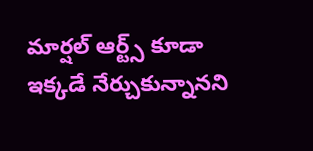మార్షల్ ఆర్ట్స్ కూడా ఇక్కడే నేర్చుకున్నానని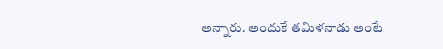అన్నారు. అందుకే తమిళనాడు అంటే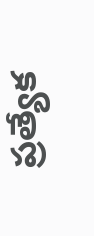ప్రత్యేక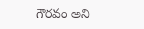గౌరవం అని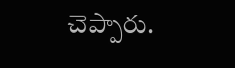చెప్పారు.